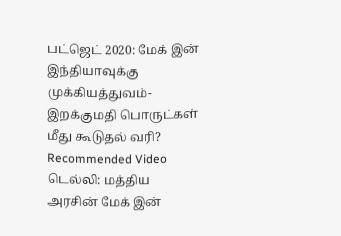பட்ஜெட் 2020: மேக் இன் இந்தியாவுக்கு முக்கியத்துவம்- இறக்குமதி பொருட்கள் மீது கூடுதல் வரி?
Recommended Video
டெல்லி: மத்திய அரசின் மேக் இன்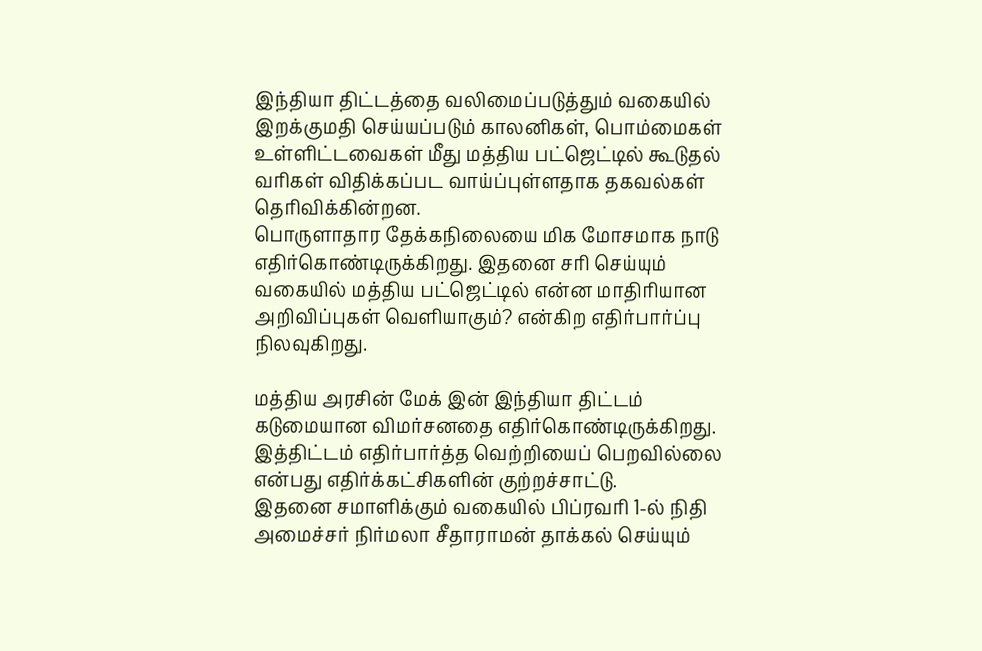இந்தியா திட்டத்தை வலிமைப்படுத்தும் வகையில் இறக்குமதி செய்யப்படும் காலனிகள், பொம்மைகள் உள்ளிட்டவைகள் மீது மத்திய பட்ஜெட்டில் கூடுதல் வரிகள் விதிக்கப்பட வாய்ப்புள்ளதாக தகவல்கள் தெரிவிக்கின்றன.
பொருளாதார தேக்கநிலையை மிக மோசமாக நாடு எதிர்கொண்டிருக்கிறது. இதனை சரி செய்யும் வகையில் மத்திய பட்ஜெட்டில் என்ன மாதிரியான அறிவிப்புகள் வெளியாகும்? என்கிற எதிர்பார்ப்பு நிலவுகிறது.

மத்திய அரசின் மேக் இன் இந்தியா திட்டம் கடுமையான விமர்சனதை எதிர்கொண்டிருக்கிறது. இத்திட்டம் எதிர்பார்த்த வெற்றியைப் பெறவில்லை என்பது எதிர்க்கட்சிகளின் குற்றச்சாட்டு.
இதனை சமாளிக்கும் வகையில் பிப்ரவரி 1-ல் நிதி அமைச்சர் நிர்மலா சீதாராமன் தாக்கல் செய்யும்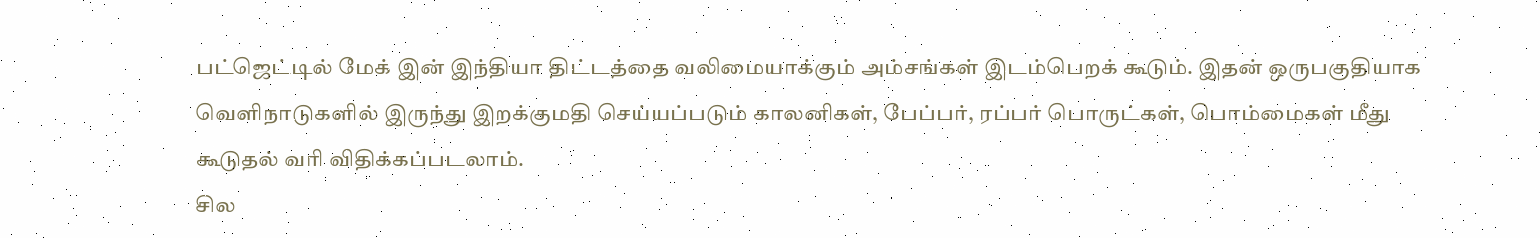பட்ஜெட்டில் மேக் இன் இந்தியா திட்டத்தை வலிமையாக்கும் அம்சங்கள் இடம்பெறக் கூடும். இதன் ஒருபகுதியாக வெளிநாடுகளில் இருந்து இறக்குமதி செய்யப்படும் காலனிகள், பேப்பர், ரப்பர் பொருட்கள், பொம்மைகள் மீது கூடுதல் வரி விதிக்கப்படலாம்.
சில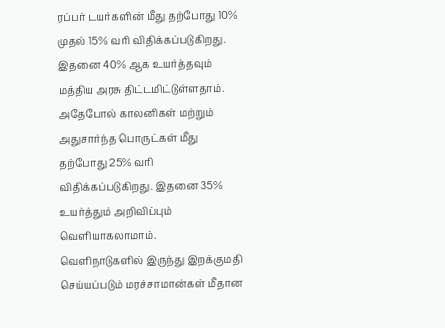ரப்பர் டயர்களின் மீது தற்போது 10% முதல் 15% வரி விதிக்கப்படுகிறது. இதனை 40% ஆக உயர்த்தவும் மத்திய அரசு திட்டமிட்டுள்ளதாம். அதேபோல் காலனிகள் மற்றும் அதுசார்ந்த பொருட்கள் மீது தற்போது 25% வரி விதிக்கப்படுகிறது. இதனை 35% உயர்த்தும் அறிவிப்பும் வெளியாகலாமாம்.
வெளிநாடுகளில் இருந்து இறக்குமதி செய்யப்படும் மரச்சாமான்கள் மீதான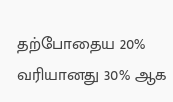தற்போதைய 20% வரியானது 30% ஆக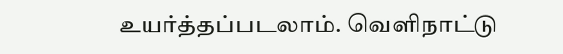உயர்த்தப்படலாம். வெளிநாட்டு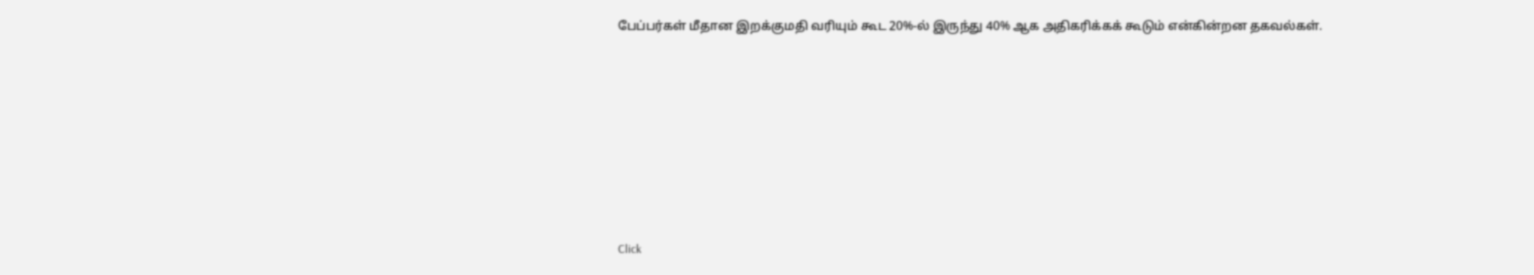பேப்பர்கள் மீதான இறக்குமதி வரியும் கூட 20%-ல் இருந்து 40% ஆக அதிகரிக்கக் கூடும் என்கின்றன தகவல்கள்.












Click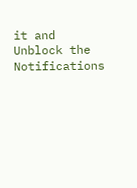it and Unblock the Notifications